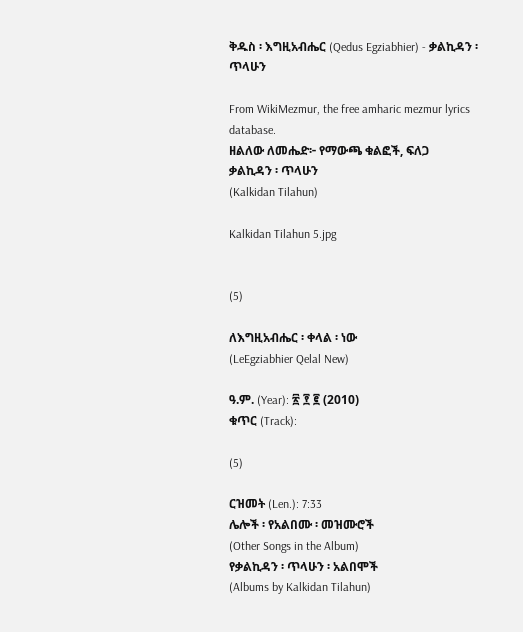ቅዱስ ፡ እግዚአብሔር (Qedus Egziabhier) - ቃልኪዳን ፡ ጥላሁን

From WikiMezmur, the free amharic mezmur lyrics database.
ዘልለው ለመሔድ፦ የማውጫ ቁልፎች, ፍለጋ
ቃልኪዳን ፡ ጥላሁን
(Kalkidan Tilahun)

Kalkidan Tilahun 5.jpg


(5)

ለእግዚአብሔር ፡ ቀላል ፡ ነው
(LeEgziabhier Qelal New)

ዓ.ም. (Year): ፳ ፻ ፪ (2010)
ቁጥር (Track):

(5)

ርዝመት (Len.): 7:33
ሌሎች ፡ የአልበሙ ፡ መዝሙሮች
(Other Songs in the Album)
የቃልኪዳን ፡ ጥላሁን ፡ አልበሞች
(Albums by Kalkidan Tilahun)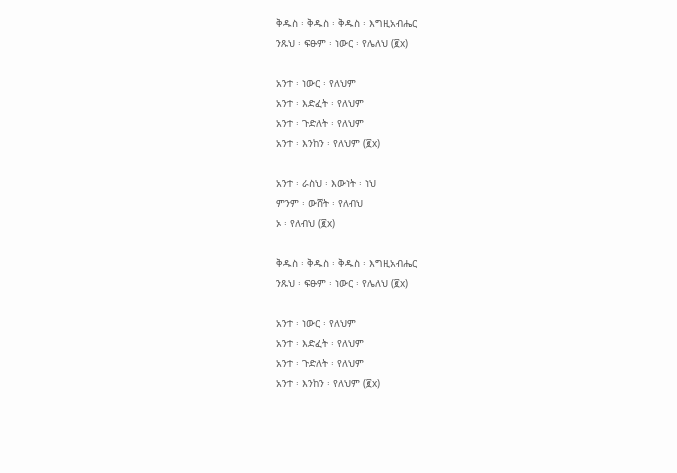ቅዱስ ፡ ቅዱስ ፡ ቅዱስ ፡ እግዚአብሔር
ንጹህ ፡ ፍፁም ፡ ነውር ፡ የሌለህ (፪x)

አንተ ፡ ነውር ፡ የለህም
አንተ ፡ እድፈት ፡ የለህም
አንተ ፡ ጉድለት ፡ የለህም
አንተ ፡ እንከን ፡ የለህም (፪x)

አንተ ፡ ራስህ ፡ እውነት ፡ ነህ
ምንም ፡ ውሸት ፡ የለብህ
ኦ ፡ የለብህ (፪x)

ቅዱስ ፡ ቅዱስ ፡ ቅዱስ ፡ እግዚአብሔር
ንጹህ ፡ ፍፁም ፡ ነውር ፡ የሌለህ (፪x)

አንተ ፡ ነውር ፡ የለህም
አንተ ፡ እድፈት ፡ የለህም
አንተ ፡ ጉድለት ፡ የለህም
አንተ ፡ እንከን ፡ የለህም (፪x)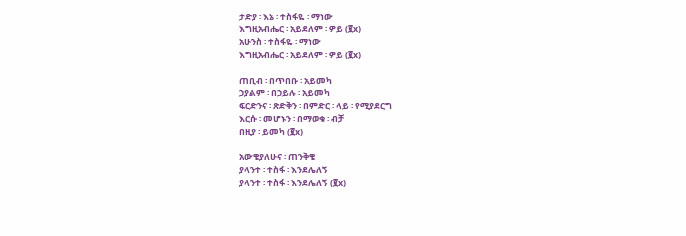ታድያ ፡ እኔ ፡ ተስፋዬ ፡ ማነው
እግዚአብሔር ፡ አይደለም ፡ ዎይ (፪x)
አሁንስ ፡ ተስፋዬ ፡ ማነው
እግዚአብሔር ፡ አይደለም ፡ ዎይ (፪x)

ጠቢብ ፡ በጥበቡ ፡ አይመካ
ኃያልም ፡ በኃይሉ ፡ አይመካ
ፍርድንና ፡ ጽድቅን ፡ በምድር ፡ ላይ ፡ የሚያደርግ
እርሱ ፡ መሆኑን ፡ በማወቁ ፡ ብቻ
በዚያ ፡ ይመካ (፪x)

አውቄያለሁና ፡ ጠንቅቄ
ያላንተ ፡ ተስፋ ፡ እንደሌለኝ
ያላንተ ፡ ተስፋ ፡ እንደሌለኝ (፪x)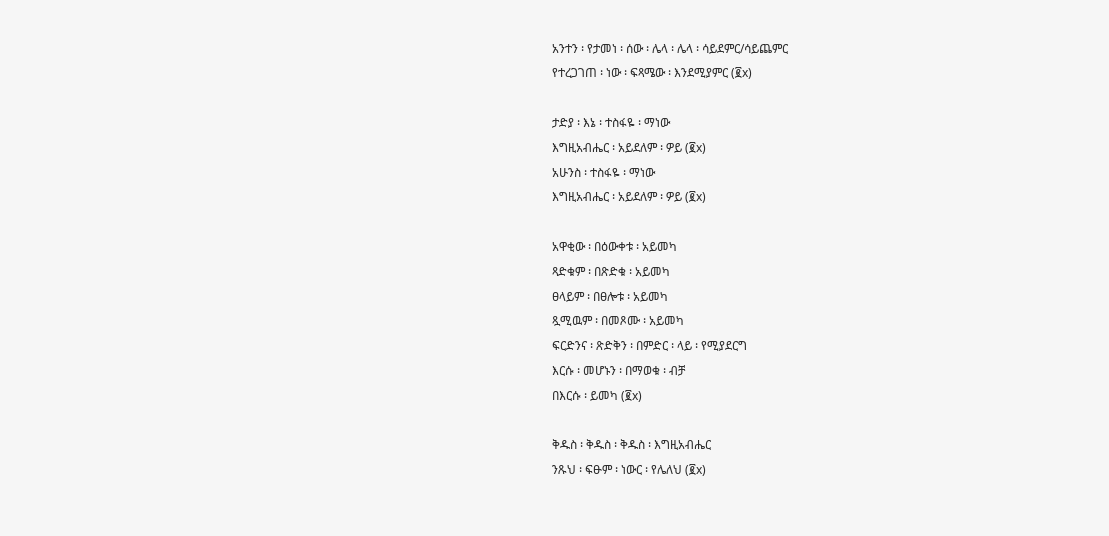አንተን ፡ የታመነ ፡ ሰው ፡ ሌላ ፡ ሌላ ፡ ሳይደምር/ሳይጨምር
የተረጋገጠ ፡ ነው ፡ ፍጻሜው ፡ እንደሚያምር (፪x)

ታድያ ፡ እኔ ፡ ተስፋዬ ፡ ማነው
እግዚአብሔር ፡ አይደለም ፡ ዎይ (፪x)
አሁንስ ፡ ተስፋዬ ፡ ማነው
እግዚአብሔር ፡ አይደለም ፡ ዎይ (፪x)

አዋቂው ፡ በዕውቀቱ ፡ አይመካ
ጻድቁም ፡ በጽድቁ ፡ አይመካ
ፀላይም ፡ በፀሎቱ ፡ አይመካ
ጿሚዉም ፡ በመጾሙ ፡ አይመካ
ፍርድንና ፡ ጽድቅን ፡ በምድር ፡ ላይ ፡ የሚያደርግ
እርሱ ፡ መሆኑን ፡ በማወቁ ፡ ብቻ
በእርሱ ፡ ይመካ (፪x)

ቅዱስ ፡ ቅዱስ ፡ ቅዱስ ፡ እግዚአብሔር
ንጹህ ፡ ፍፁም ፡ ነውር ፡ የሌለህ (፪x)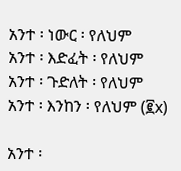አንተ ፡ ነውር ፡ የለህም
አንተ ፡ እድፈት ፡ የለህም
አንተ ፡ ጉድለት ፡ የለህም
አንተ ፡ እንከን ፡ የለህም (፪x)

አንተ ፡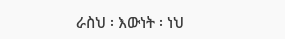ራስህ ፡ እውነት ፡ ነህ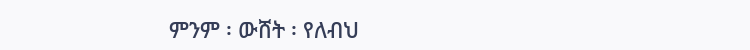ምንም ፡ ውሸት ፡ የለብህ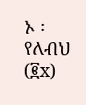ኦ ፡ የለብህ (፪x)